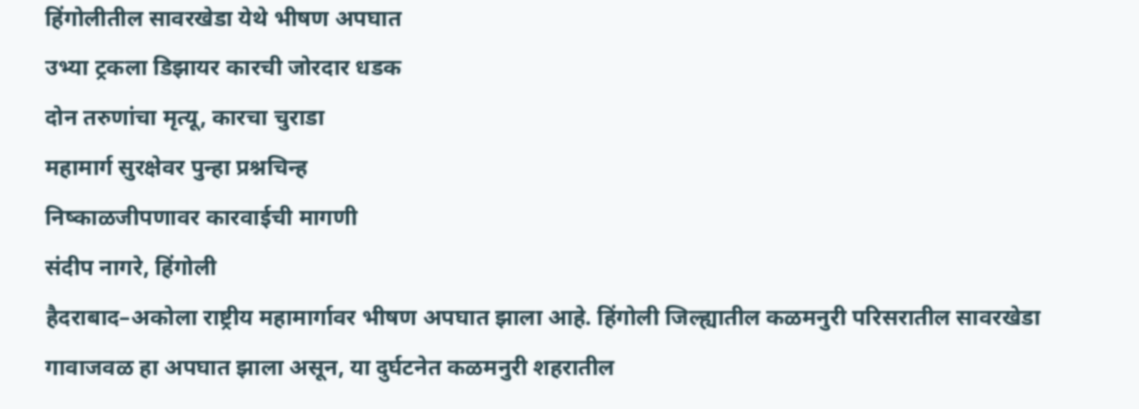हिंगोलीतील सावरखेडा येथे भीषण अपघात
उभ्या ट्रकला डिझायर कारची जोरदार धडक
दोन तरुणांचा मृत्यू, कारचा चुराडा
महामार्ग सुरक्षेवर पुन्हा प्रश्नचिन्ह
निष्काळजीपणावर कारवाईची मागणी
संदीप नागरे, हिंगोली
हैदराबाद–अकोला राष्ट्रीय महामार्गावर भीषण अपघात झाला आहे. हिंगोली जिल्ह्यातील कळमनुरी परिसरातील सावरखेडा गावाजवळ हा अपघात झाला असून, या दुर्घटनेत कळमनुरी शहरातील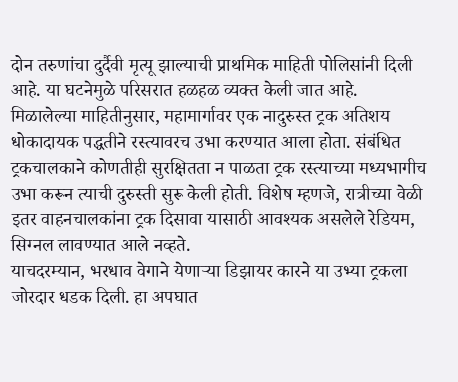दोन तरुणांचा दुर्दैवी मृत्यू झाल्याची प्राथमिक माहिती पोलिसांनी दिली आहे. या घटनेमुळे परिसरात हळहळ व्यक्त केली जात आहे.
मिळालेल्या माहितीनुसार, महामार्गावर एक नादुरुस्त ट्रक अतिशय धोकादायक पद्धतीने रस्त्यावरच उभा करण्यात आला होता. संबंधित ट्रकचालकाने कोणतीही सुरक्षितता न पाळता ट्रक रस्त्याच्या मध्यभागीच उभा करून त्याची दुरुस्ती सुरू केली होती. विशेष म्हणजे, रात्रीच्या वेळी इतर वाहनचालकांना ट्रक दिसावा यासाठी आवश्यक असलेले रेडियम, सिग्नल लावण्यात आले नव्हते.
याचदरम्यान, भरधाव वेगाने येणाऱ्या डिझायर कारने या उभ्या ट्रकला जोरदार धडक दिली. हा अपघात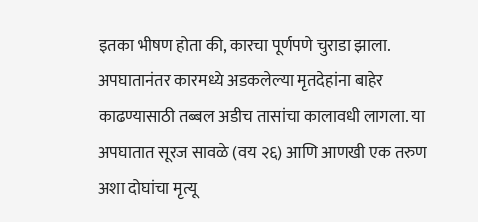इतका भीषण होता की, कारचा पूर्णपणे चुराडा झाला. अपघातानंतर कारमध्ये अडकलेल्या मृतदेहांना बाहेर काढण्यासाठी तब्बल अडीच तासांचा कालावधी लागला. या अपघातात सूरज सावळे (वय २६) आणि आणखी एक तरुण अशा दोघांचा मृत्यू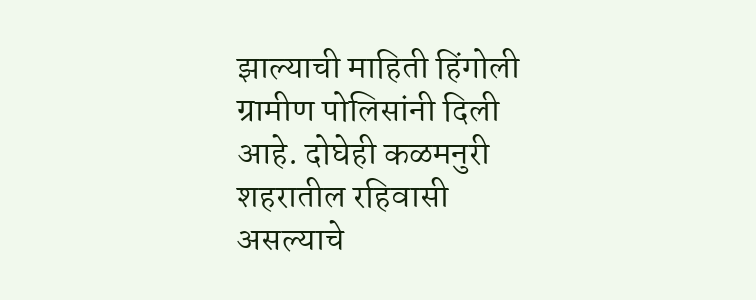झाल्याची माहिती हिंगोली ग्रामीण पोलिसांनी दिली आहे. दोघेही कळमनुरी शहरातील रहिवासी असल्याचे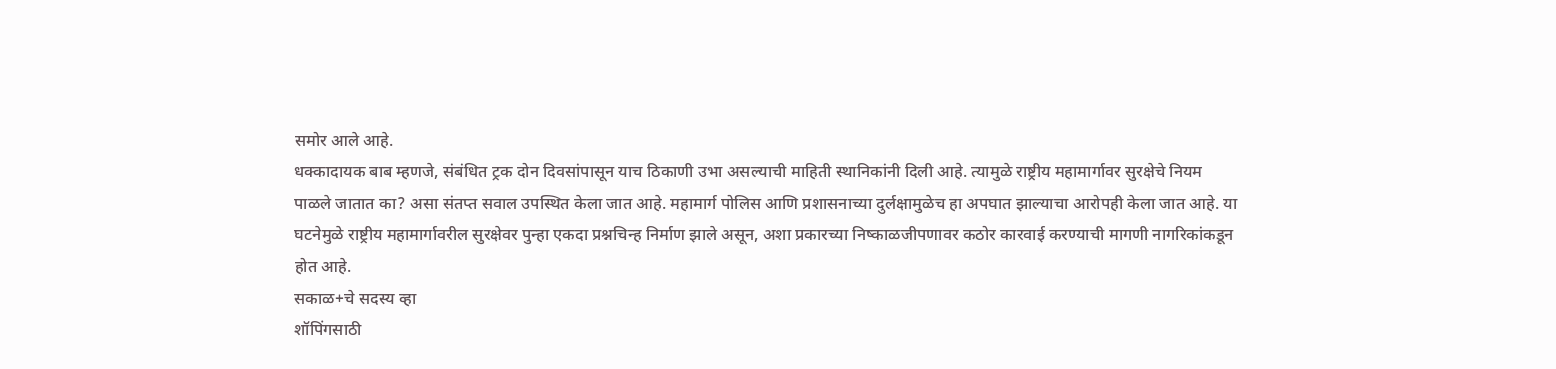समोर आले आहे.
धक्कादायक बाब म्हणजे, संबंधित ट्रक दोन दिवसांपासून याच ठिकाणी उभा असल्याची माहिती स्थानिकांनी दिली आहे. त्यामुळे राष्ट्रीय महामार्गावर सुरक्षेचे नियम पाळले जातात का? असा संतप्त सवाल उपस्थित केला जात आहे. महामार्ग पोलिस आणि प्रशासनाच्या दुर्लक्षामुळेच हा अपघात झाल्याचा आरोपही केला जात आहे. या घटनेमुळे राष्ट्रीय महामार्गावरील सुरक्षेवर पुन्हा एकदा प्रश्नचिन्ह निर्माण झाले असून, अशा प्रकारच्या निष्काळजीपणावर कठोर कारवाई करण्याची मागणी नागरिकांकडून होत आहे.
सकाळ+चे सदस्य व्हा
शॉपिंगसाठी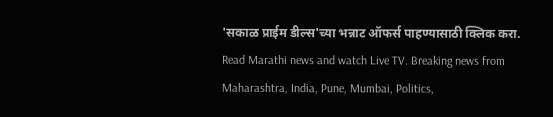'सकाळ प्राईम डील्स'च्या भन्नाट ऑफर्स पाहण्यासाठी क्लिक करा.
Read Marathi news and watch Live TV. Breaking news from Maharashtra, India, Pune, Mumbai, Politics,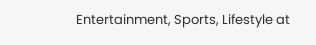Entertainment, Sports, Lifestyle at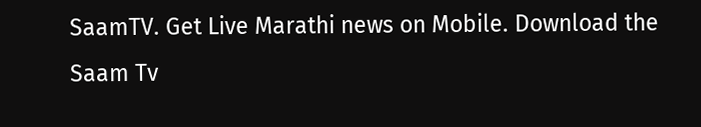SaamTV. Get Live Marathi news on Mobile. Download the Saam Tv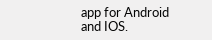app for Android and IOS.